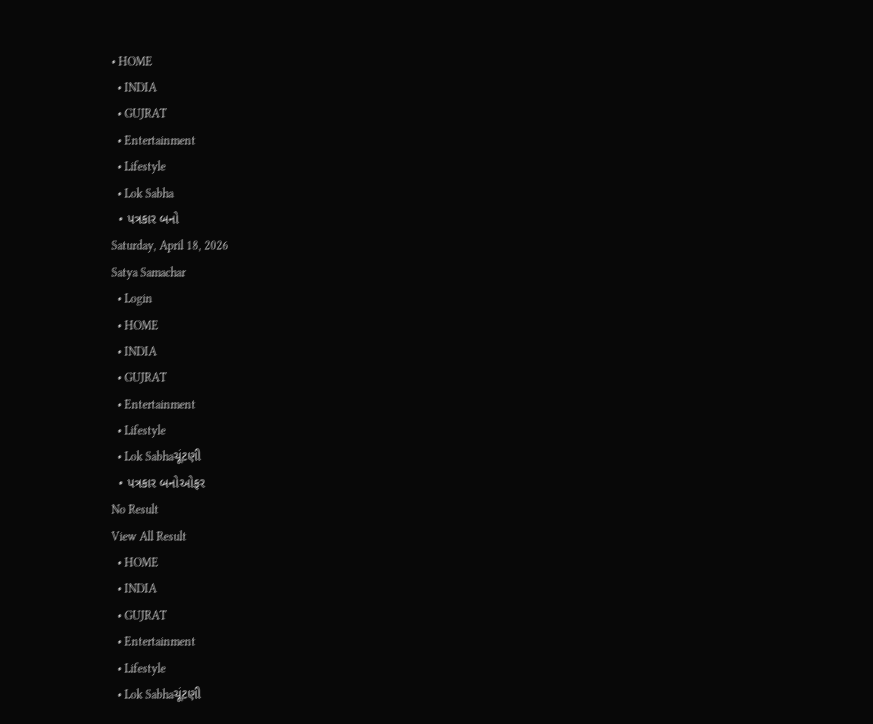• HOME
  • INDIA
  • GUJRAT
  • Entertainment
  • Lifestyle
  • Lok Sabha
  • પત્રકાર બનો
Saturday, April 18, 2026
Satya Samachar
  • Login
  • HOME
  • INDIA
  • GUJRAT
  • Entertainment
  • Lifestyle
  • Lok Sabhaચૂંટણી
  • પત્રકાર બનોઓફર
No Result
View All Result
  • HOME
  • INDIA
  • GUJRAT
  • Entertainment
  • Lifestyle
  • Lok Sabhaચૂંટણી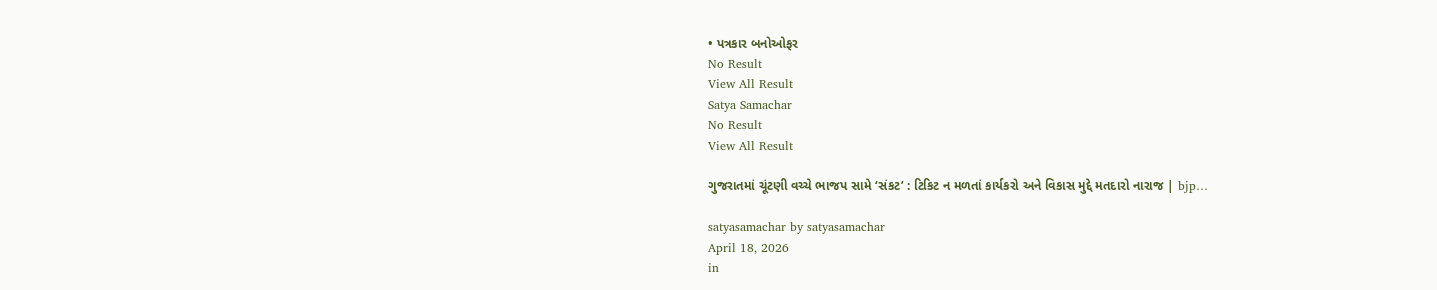• પત્રકાર બનોઓફર
No Result
View All Result
Satya Samachar
No Result
View All Result

ગુજરાતમાં ચૂંટણી વચ્ચે ભાજપ સામે ‘સંકટ’ : ટિકિટ ન મળતાં કાર્યકરો અને વિકાસ મુદ્દે મતદારો નારાજ | bjp…

satyasamachar by satyasamachar
April 18, 2026
in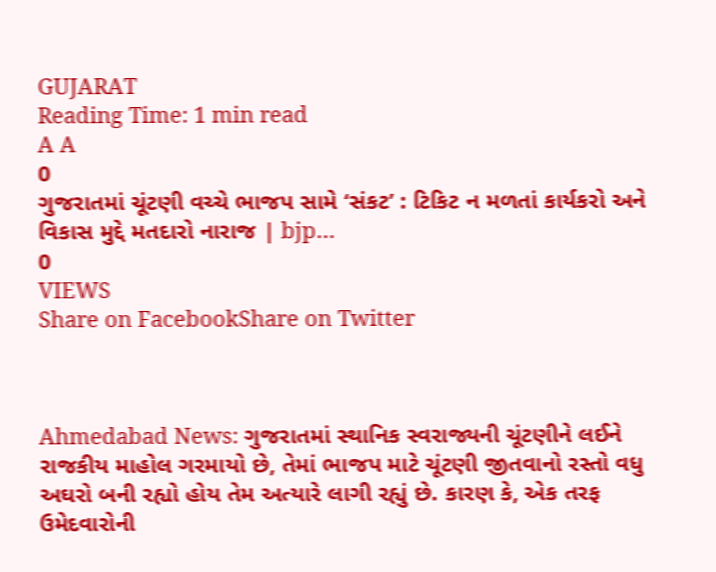GUJARAT
Reading Time: 1 min read
A A
0
ગુજરાતમાં ચૂંટણી વચ્ચે ભાજપ સામે ‘સંકટ’ : ટિકિટ ન મળતાં કાર્યકરો અને વિકાસ મુદ્દે મતદારો નારાજ | bjp…
0
VIEWS
Share on FacebookShare on Twitter



Ahmedabad News: ગુજરાતમાં સ્થાનિક સ્વરાજ્યની ચૂંટણીને લઈને રાજકીય માહોલ ગરમાયો છે, તેમાં ભાજપ માટે ચૂંટણી જીતવાનો રસ્તો વધુ અઘરો બની રહ્યો હોય તેમ અત્યારે લાગી રહ્યું છે. કારણ કે, એક તરફ ઉમેદવારોની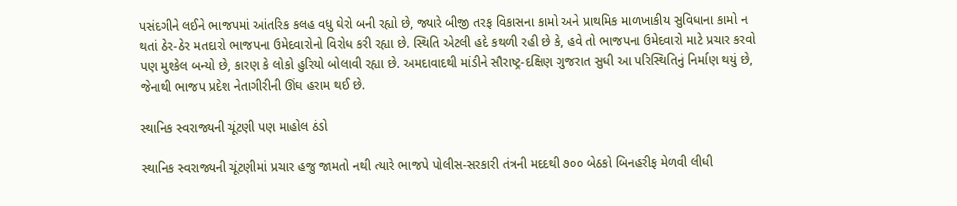પસંદગીને લઈને ભાજપમાં આંતરિક કલહ વધુ ઘેરો બની રહ્યો છે, જ્યારે બીજી તરફ વિકાસના કામો અને પ્રાથમિક માળખાકીય સુવિધાના કામો ન થતાં ઠેર-ઠેર મતદારો ભાજપના ઉમેદવારોનો વિરોધ કરી રહ્યા છે. સ્થિતિ એટલી હદે કથળી રહી છે કે, હવે તો ભાજપના ઉમેદવારો માટે પ્રચાર કરવો પણ મુશ્કેલ બન્યો છે, કારણ કે લોકો હુરિયો બોલાવી રહ્યા છે. અમદાવાદથી માંડીને સૌરાષ્ટ્ર-દક્ષિણ ગુજરાત સુધી આ પરિસ્થિતિનું નિર્માણ થયું છે, જેનાથી ભાજપ પ્રદેશ નેતાગીરીની ઊંઘ હરામ થઈ છે.

સ્થાનિક સ્વરાજ્યની ચૂંટણી પણ માહોલ ઠંડો

સ્થાનિક સ્વરાજ્યની ચૂંટણીમાં પ્રચાર હજુ જામતો નથી ત્યારે ભાજપે પોલીસ-સરકારી તંત્રની મદદથી ૭૦૦ બેઠકો બિનહરીફ મેળવી લીધી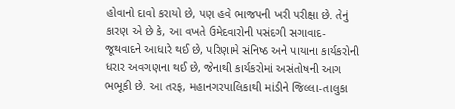હોવાનો દાવો કરાયો છે, પણ હવે ભાજપની ખરી પરીક્ષા છે. તેનું કારણ એ છે કે, આ વખતે ઉમેદવારોની પસંદગી સગાવાદ-જૂથવાદને આધારે થઈ છે, પરિણામે સંનિષ્ઠ અને પાયાના કાર્યકરોની ધરાર અવગણના થઈ છે, જેનાથી કાર્યકરોમાં અસંતોષની આગ ભભૂકી છે. આ તરફ, મહાનગરપાલિકાથી માંડીને જિલ્લા-તાલુકા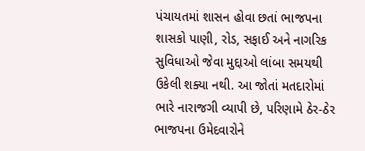પંચાયતમાં શાસન હોવા છતાં ભાજપના શાસકો પાણી, રોડ, સફાઈ અને નાગરિક સુવિધાઓ જેવા મુદ્દાઓ લાંબા સમયથી ઉકેલી શક્યા નથી. આ જોતાં મતદારોમાં ભારે નારાજગી વ્યાપી છે, પરિણામે ઠેર-ઠેર ભાજપના ઉમેદવારોને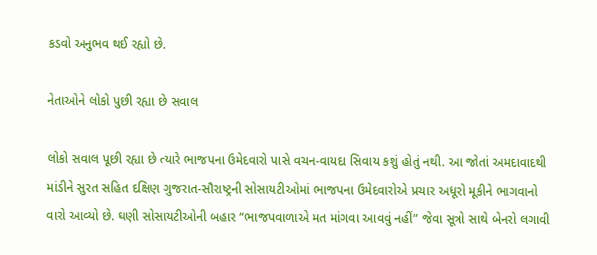કડવો અનુભવ થઈ રહ્યો છે.

નેતાઓને લોકો પુછી રહ્યા છે સવાલ

લોકો સવાલ પૂછી રહ્યા છે ત્યારે ભાજપના ઉમેદવારો પાસે વચન-વાયદા સિવાય કશું હોતું નથી. આ જોતાં અમદાવાદથી માંડીને સુરત સહિત દક્ષિણ ગુજરાત-સૌરાષ્ટ્રની સોસાયટીઓમાં ભાજપના ઉમેદવારોએ પ્રચાર અધૂરો મૂકીને ભાગવાનો વારો આવ્યો છે. ઘણી સોસાયટીઓની બહાર “ભાજપવાળાએ મત માંગવા આવવું નહીં” જેવા સૂત્રો સાથે બેનરો લગાવી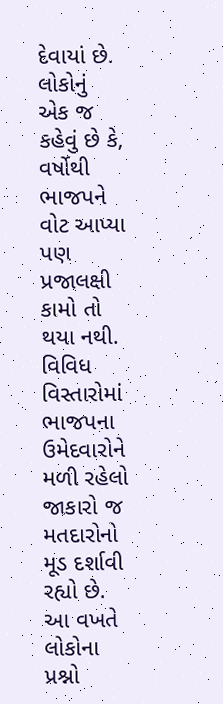દેવાયાં છે. લોકોનું એક જ કહેવું છે કે, વર્ષોથી ભાજપને વોટ આપ્યા પણ પ્રજાલક્ષી કામો તો થયા નથી. વિવિધ વિસ્તારોમાં ભાજપના ઉમેદવારોને મળી રહેલો જાકારો જ મતદારોનો મૂડ દર્શાવી રહ્યો છે. આ વખતે લોકોના પ્રશ્નો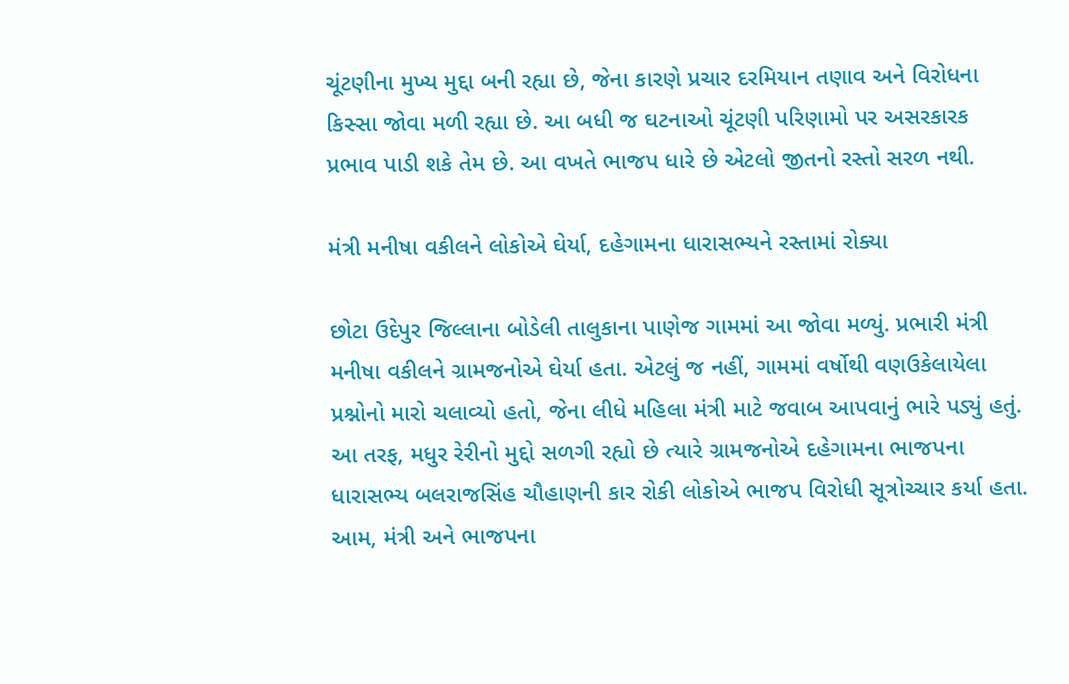ચૂંટણીના મુખ્ય મુદ્દા બની રહ્યા છે, જેના કારણે પ્રચાર દરમિયાન તણાવ અને વિરોધના કિસ્સા જોવા મળી રહ્યા છે. આ બધી જ ઘટનાઓ ચૂંટણી પરિણામો પર અસરકારક પ્રભાવ પાડી શકે તેમ છે. આ વખતે ભાજપ ધારે છે એટલો જીતનો રસ્તો સરળ નથી.

મંત્રી મનીષા વકીલને લોકોએ ઘેર્યા, દહેગામના ધારાસભ્યને રસ્તામાં રોક્યા

છોટા ઉદેપુર જિલ્લાના બોડેલી તાલુકાના પાણેજ ગામમાં આ જોવા મળ્યું. પ્રભારી મંત્રી મનીષા વકીલને ગ્રામજનોએ ઘેર્યા હતા. એટલું જ નહીં, ગામમાં વર્ષોથી વણઉકેલાયેલા પ્રશ્નોનો મારો ચલાવ્યો હતો, જેના લીધે મહિલા મંત્રી માટે જવાબ આપવાનું ભારે પડ્યું હતું. આ તરફ, મધુર રેરીનો મુદ્દો સળગી રહ્યો છે ત્યારે ગ્રામજનોએ દહેગામના ભાજપના ધારાસભ્ય બલરાજસિંહ ચૌહાણની કાર રોકી લોકોએ ભાજપ વિરોધી સૂત્રોચ્ચાર કર્યા હતા. આમ, મંત્રી અને ભાજપના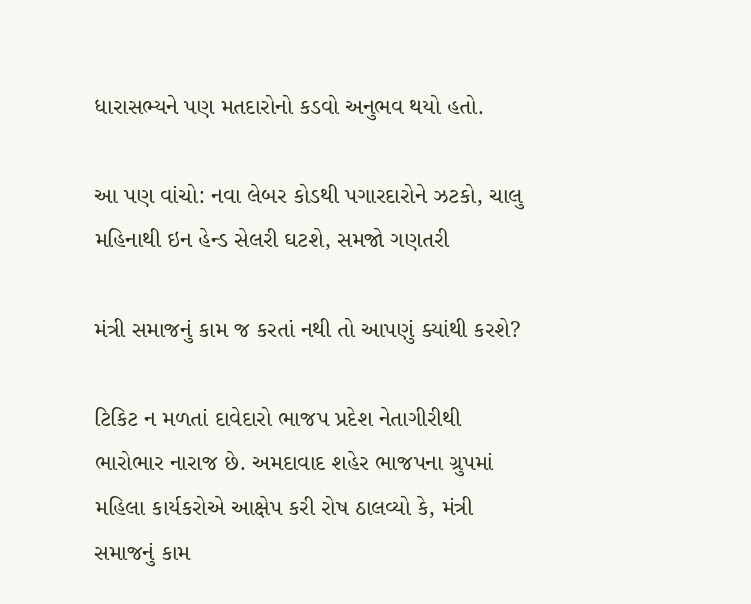ધારાસભ્યને પણ મતદારોનો કડવો અનુભવ થયો હતો.

આ પણ વાંચો: નવા લેબર કોડથી પગારદારોને ઝટકો, ચાલુ મહિનાથી ઇન હેન્ડ સેલરી ઘટશે, સમજો ગણતરી

મંત્રી સમાજનું કામ જ કરતાં નથી તો આપણું ક્યાંથી કરશે?

ટિકિટ ન મળતાં દાવેદારો ભાજપ પ્રદેશ નેતાગીરીથી ભારોભાર નારાજ છે. અમદાવાદ શહેર ભાજપના ગ્રુપમાં મહિલા કાર્યકરોએ આક્ષેપ કરી રોષ ઠાલવ્યો કે, મંત્રી સમાજનું કામ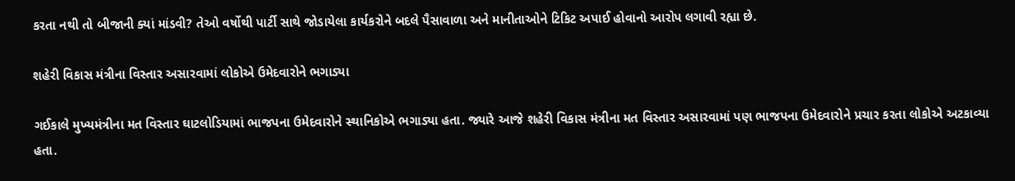કરતા નથી તો બીજાની ક્યાં માંડવી? તેઓ વર્ષોથી પાર્ટી સાથે જોડાયેલા કાર્યકરોને બદલે પૈસાવાળા અને માનીતાઓને ટિકિટ અપાઈ હોવાનો આરોપ લગાવી રહ્યા છે.

શહેરી વિકાસ મંત્રીના વિસ્તાર અસારવામાં લોકોએ ઉમેદવારોને ભગાડ્યા

ગઈકાલે મુખ્યમંત્રીના મત વિસ્તાર ઘાટલોડિયામાં ભાજપના ઉમેદવારોને સ્થાનિકોએ ભગાડ્યા હતા. જ્યારે આજે શહેરી વિકાસ મંત્રીના મત વિસ્તાર અસારવામાં પણ ભાજપના ઉમેદવારોને પ્રચાર કરતા લોકોએ અટકાવ્યા હતા.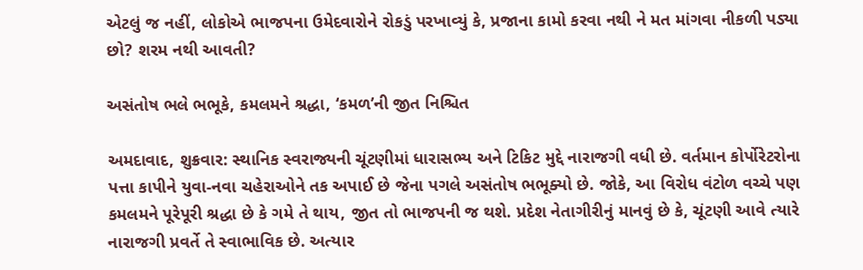એટલું જ નહીં, લોકોએ ભાજપના ઉમેદવારોને રોકડું પરખાવ્યું કે, પ્રજાના કામો કરવા નથી ને મત માંગવા નીકળી પડ્યા છો? શરમ નથી આવતી?

અસંતોષ ભલે ભભૂકે, કમલમને શ્રદ્ધા, ‘કમળ’ની જીત નિશ્ચિત

અમદાવાદ, શુક્રવાર: સ્થાનિક સ્વરાજ્યની ચૂંટણીમાં ધારાસભ્ય અને ટિકિટ મુદ્દે નારાજગી વધી છે. વર્તમાન કોર્પોરેટરોના પત્તા કાપીને યુવા-નવા ચહેરાઓને તક અપાઈ છે જેના પગલે અસંતોષ ભભૂક્યો છે. જોકે, આ વિરોધ વંટોળ વચ્ચે પણ કમલમને પૂરેપૂરી શ્રદ્ધા છે કે ગમે તે થાય, જીત તો ભાજપની જ થશે. પ્રદેશ નેતાગીરીનું માનવું છે કે, ચૂંટણી આવે ત્યારે નારાજગી પ્રવર્તે તે સ્વાભાવિક છે. અત્યાર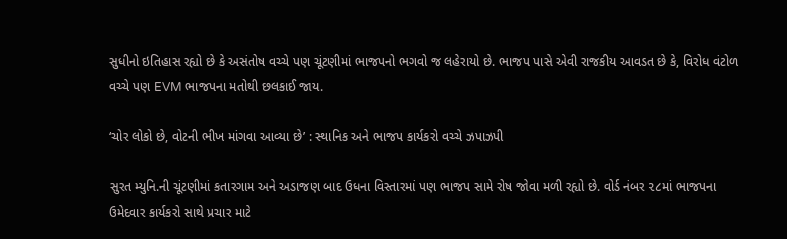સુધીનો ઇતિહાસ રહ્યો છે કે અસંતોષ વચ્ચે પણ ચૂંટણીમાં ભાજપનો ભગવો જ લહેરાયો છે. ભાજપ પાસે એવી રાજકીય આવડત છે કે, વિરોધ વંટોળ વચ્ચે પણ EVM ભાજપના મતોથી છલકાઈ જાય.

‘ચોર લોકો છે, વોટની ભીખ માંગવા આવ્યા છે’ : સ્થાનિક અને ભાજપ કાર્યકરો વચ્ચે ઝપાઝપી

સુરત મ્યુનિ.ની ચૂંટણીમાં કતારગામ અને અડાજણ બાદ ઉધના વિસ્તારમાં પણ ભાજપ સામે રોષ જોવા મળી રહ્યો છે. વોર્ડ નંબર ૨૮માં ભાજપના ઉમેદવાર કાર્યકરો સાથે પ્રચાર માટે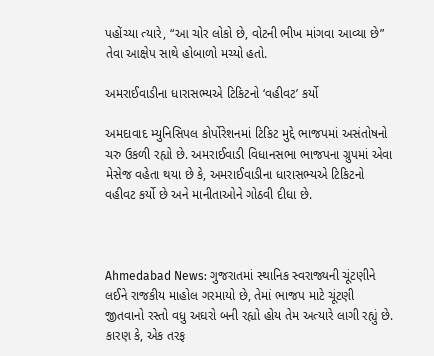પહોંચ્યા ત્યારે, “આ ચોર લોકો છે, વોટની ભીખ માંગવા આવ્યા છે” તેવા આક્ષેપ સાથે હોબાળો મચ્યો હતો.

અમરાઈવાડીના ધારાસભ્યએ ટિકિટનો ‘વહીવટ’ કર્યો

અમદાવાદ મ્યુનિસિપલ કોર્પોરેશનમાં ટિકિટ મુદ્દે ભાજપમાં અસંતોષનો ચરુ ઉકળી રહ્યો છે. અમરાઈવાડી વિધાનસભા ભાજપના ગ્રુપમાં એવા મેસેજ વહેતા થયા છે કે, અમરાઈવાડીના ધારાસભ્યએ ટિકિટનો વહીવટ કર્યો છે અને માનીતાઓને ગોઠવી દીધા છે.



Ahmedabad News: ગુજરાતમાં સ્થાનિક સ્વરાજ્યની ચૂંટણીને લઈને રાજકીય માહોલ ગરમાયો છે, તેમાં ભાજપ માટે ચૂંટણી જીતવાનો રસ્તો વધુ અઘરો બની રહ્યો હોય તેમ અત્યારે લાગી રહ્યું છે. કારણ કે, એક તરફ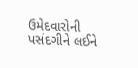ઉમેદવારોની પસંદગીને લઈને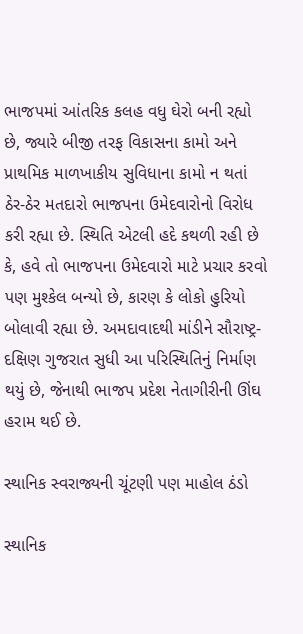ભાજપમાં આંતરિક કલહ વધુ ઘેરો બની રહ્યો છે, જ્યારે બીજી તરફ વિકાસના કામો અને પ્રાથમિક માળખાકીય સુવિધાના કામો ન થતાં ઠેર-ઠેર મતદારો ભાજપના ઉમેદવારોનો વિરોધ કરી રહ્યા છે. સ્થિતિ એટલી હદે કથળી રહી છે કે, હવે તો ભાજપના ઉમેદવારો માટે પ્રચાર કરવો પણ મુશ્કેલ બન્યો છે, કારણ કે લોકો હુરિયો બોલાવી રહ્યા છે. અમદાવાદથી માંડીને સૌરાષ્ટ્ર-દક્ષિણ ગુજરાત સુધી આ પરિસ્થિતિનું નિર્માણ થયું છે, જેનાથી ભાજપ પ્રદેશ નેતાગીરીની ઊંઘ હરામ થઈ છે.

સ્થાનિક સ્વરાજ્યની ચૂંટણી પણ માહોલ ઠંડો

સ્થાનિક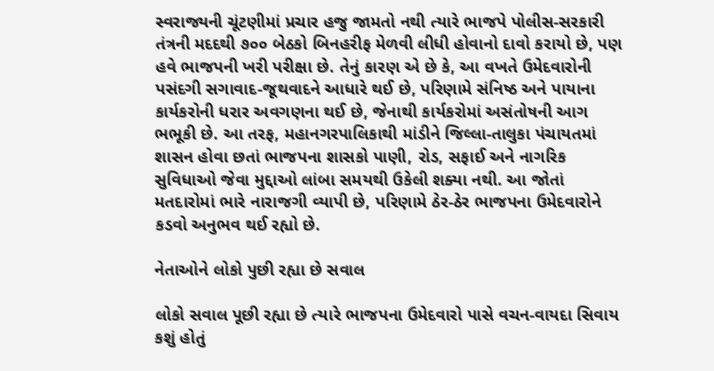સ્વરાજ્યની ચૂંટણીમાં પ્રચાર હજુ જામતો નથી ત્યારે ભાજપે પોલીસ-સરકારી તંત્રની મદદથી ૭૦૦ બેઠકો બિનહરીફ મેળવી લીધી હોવાનો દાવો કરાયો છે, પણ હવે ભાજપની ખરી પરીક્ષા છે. તેનું કારણ એ છે કે, આ વખતે ઉમેદવારોની પસંદગી સગાવાદ-જૂથવાદને આધારે થઈ છે, પરિણામે સંનિષ્ઠ અને પાયાના કાર્યકરોની ધરાર અવગણના થઈ છે, જેનાથી કાર્યકરોમાં અસંતોષની આગ ભભૂકી છે. આ તરફ, મહાનગરપાલિકાથી માંડીને જિલ્લા-તાલુકા પંચાયતમાં શાસન હોવા છતાં ભાજપના શાસકો પાણી, રોડ, સફાઈ અને નાગરિક સુવિધાઓ જેવા મુદ્દાઓ લાંબા સમયથી ઉકેલી શક્યા નથી. આ જોતાં મતદારોમાં ભારે નારાજગી વ્યાપી છે, પરિણામે ઠેર-ઠેર ભાજપના ઉમેદવારોને કડવો અનુભવ થઈ રહ્યો છે.

નેતાઓને લોકો પુછી રહ્યા છે સવાલ

લોકો સવાલ પૂછી રહ્યા છે ત્યારે ભાજપના ઉમેદવારો પાસે વચન-વાયદા સિવાય કશું હોતું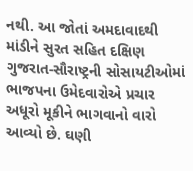નથી. આ જોતાં અમદાવાદથી માંડીને સુરત સહિત દક્ષિણ ગુજરાત-સૌરાષ્ટ્રની સોસાયટીઓમાં ભાજપના ઉમેદવારોએ પ્રચાર અધૂરો મૂકીને ભાગવાનો વારો આવ્યો છે. ઘણી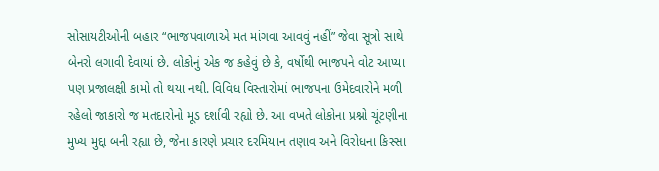સોસાયટીઓની બહાર “ભાજપવાળાએ મત માંગવા આવવું નહીં” જેવા સૂત્રો સાથે બેનરો લગાવી દેવાયાં છે. લોકોનું એક જ કહેવું છે કે, વર્ષોથી ભાજપને વોટ આપ્યા પણ પ્રજાલક્ષી કામો તો થયા નથી. વિવિધ વિસ્તારોમાં ભાજપના ઉમેદવારોને મળી રહેલો જાકારો જ મતદારોનો મૂડ દર્શાવી રહ્યો છે. આ વખતે લોકોના પ્રશ્નો ચૂંટણીના મુખ્ય મુદ્દા બની રહ્યા છે, જેના કારણે પ્રચાર દરમિયાન તણાવ અને વિરોધના કિસ્સા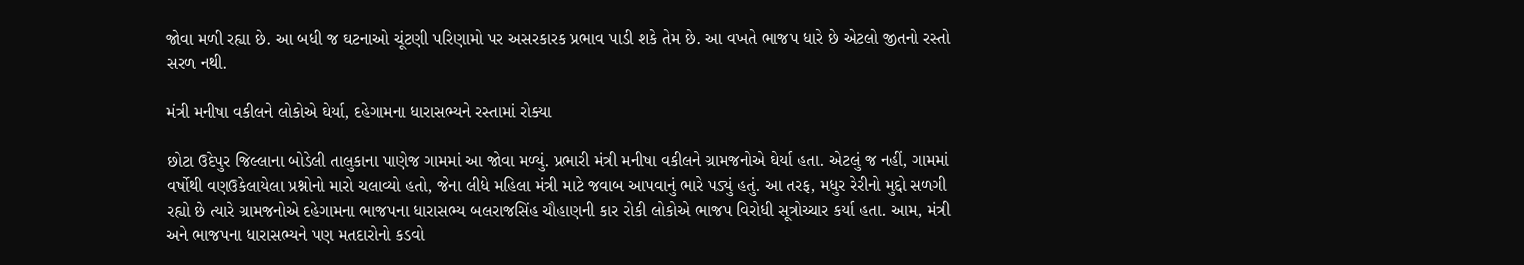જોવા મળી રહ્યા છે. આ બધી જ ઘટનાઓ ચૂંટણી પરિણામો પર અસરકારક પ્રભાવ પાડી શકે તેમ છે. આ વખતે ભાજપ ધારે છે એટલો જીતનો રસ્તો સરળ નથી.

મંત્રી મનીષા વકીલને લોકોએ ઘેર્યા, દહેગામના ધારાસભ્યને રસ્તામાં રોક્યા

છોટા ઉદેપુર જિલ્લાના બોડેલી તાલુકાના પાણેજ ગામમાં આ જોવા મળ્યું. પ્રભારી મંત્રી મનીષા વકીલને ગ્રામજનોએ ઘેર્યા હતા. એટલું જ નહીં, ગામમાં વર્ષોથી વણઉકેલાયેલા પ્રશ્નોનો મારો ચલાવ્યો હતો, જેના લીધે મહિલા મંત્રી માટે જવાબ આપવાનું ભારે પડ્યું હતું. આ તરફ, મધુર રેરીનો મુદ્દો સળગી રહ્યો છે ત્યારે ગ્રામજનોએ દહેગામના ભાજપના ધારાસભ્ય બલરાજસિંહ ચૌહાણની કાર રોકી લોકોએ ભાજપ વિરોધી સૂત્રોચ્ચાર કર્યા હતા. આમ, મંત્રી અને ભાજપના ધારાસભ્યને પણ મતદારોનો કડવો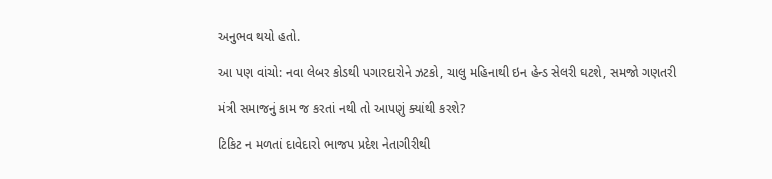અનુભવ થયો હતો.

આ પણ વાંચો: નવા લેબર કોડથી પગારદારોને ઝટકો, ચાલુ મહિનાથી ઇન હેન્ડ સેલરી ઘટશે, સમજો ગણતરી

મંત્રી સમાજનું કામ જ કરતાં નથી તો આપણું ક્યાંથી કરશે?

ટિકિટ ન મળતાં દાવેદારો ભાજપ પ્રદેશ નેતાગીરીથી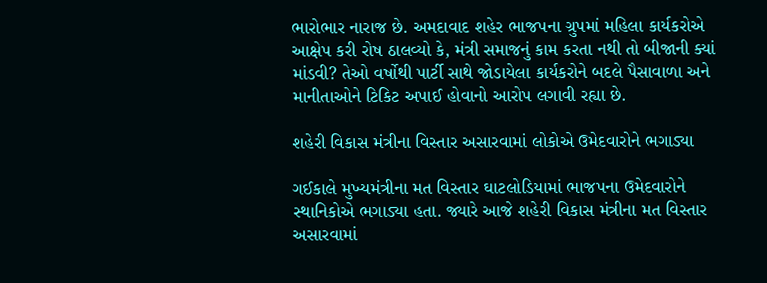ભારોભાર નારાજ છે. અમદાવાદ શહેર ભાજપના ગ્રુપમાં મહિલા કાર્યકરોએ આક્ષેપ કરી રોષ ઠાલવ્યો કે, મંત્રી સમાજનું કામ કરતા નથી તો બીજાની ક્યાં માંડવી? તેઓ વર્ષોથી પાર્ટી સાથે જોડાયેલા કાર્યકરોને બદલે પૈસાવાળા અને માનીતાઓને ટિકિટ અપાઈ હોવાનો આરોપ લગાવી રહ્યા છે.

શહેરી વિકાસ મંત્રીના વિસ્તાર અસારવામાં લોકોએ ઉમેદવારોને ભગાડ્યા

ગઈકાલે મુખ્યમંત્રીના મત વિસ્તાર ઘાટલોડિયામાં ભાજપના ઉમેદવારોને સ્થાનિકોએ ભગાડ્યા હતા. જ્યારે આજે શહેરી વિકાસ મંત્રીના મત વિસ્તાર અસારવામાં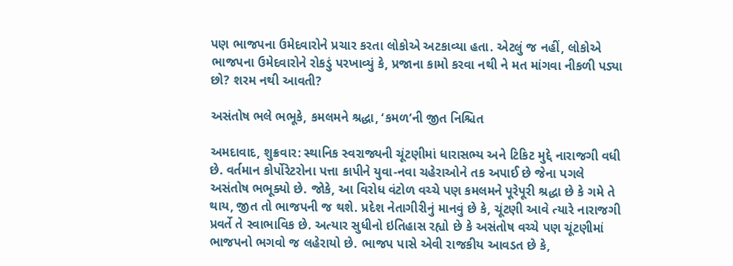પણ ભાજપના ઉમેદવારોને પ્રચાર કરતા લોકોએ અટકાવ્યા હતા. એટલું જ નહીં, લોકોએ ભાજપના ઉમેદવારોને રોકડું પરખાવ્યું કે, પ્રજાના કામો કરવા નથી ને મત માંગવા નીકળી પડ્યા છો? શરમ નથી આવતી?

અસંતોષ ભલે ભભૂકે, કમલમને શ્રદ્ધા, ‘કમળ’ની જીત નિશ્ચિત

અમદાવાદ, શુક્રવાર: સ્થાનિક સ્વરાજ્યની ચૂંટણીમાં ધારાસભ્ય અને ટિકિટ મુદ્દે નારાજગી વધી છે. વર્તમાન કોર્પોરેટરોના પત્તા કાપીને યુવા-નવા ચહેરાઓને તક અપાઈ છે જેના પગલે અસંતોષ ભભૂક્યો છે. જોકે, આ વિરોધ વંટોળ વચ્ચે પણ કમલમને પૂરેપૂરી શ્રદ્ધા છે કે ગમે તે થાય, જીત તો ભાજપની જ થશે. પ્રદેશ નેતાગીરીનું માનવું છે કે, ચૂંટણી આવે ત્યારે નારાજગી પ્રવર્તે તે સ્વાભાવિક છે. અત્યાર સુધીનો ઇતિહાસ રહ્યો છે કે અસંતોષ વચ્ચે પણ ચૂંટણીમાં ભાજપનો ભગવો જ લહેરાયો છે. ભાજપ પાસે એવી રાજકીય આવડત છે કે,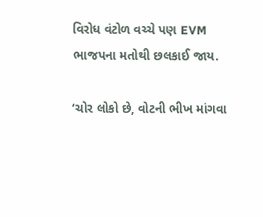વિરોધ વંટોળ વચ્ચે પણ EVM ભાજપના મતોથી છલકાઈ જાય.

‘ચોર લોકો છે, વોટની ભીખ માંગવા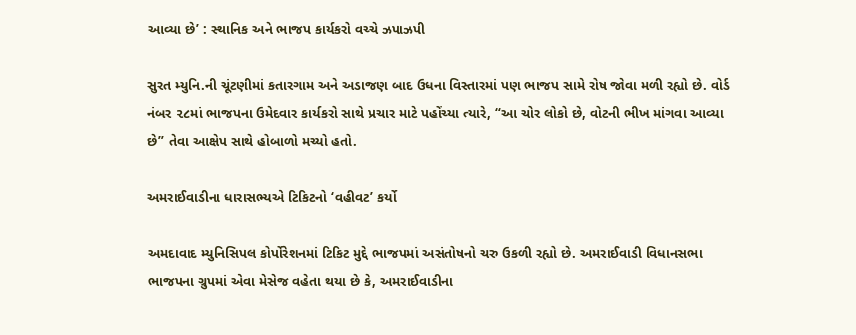આવ્યા છે’ : સ્થાનિક અને ભાજપ કાર્યકરો વચ્ચે ઝપાઝપી

સુરત મ્યુનિ.ની ચૂંટણીમાં કતારગામ અને અડાજણ બાદ ઉધના વિસ્તારમાં પણ ભાજપ સામે રોષ જોવા મળી રહ્યો છે. વોર્ડ નંબર ૨૮માં ભાજપના ઉમેદવાર કાર્યકરો સાથે પ્રચાર માટે પહોંચ્યા ત્યારે, “આ ચોર લોકો છે, વોટની ભીખ માંગવા આવ્યા છે” તેવા આક્ષેપ સાથે હોબાળો મચ્યો હતો.

અમરાઈવાડીના ધારાસભ્યએ ટિકિટનો ‘વહીવટ’ કર્યો

અમદાવાદ મ્યુનિસિપલ કોર્પોરેશનમાં ટિકિટ મુદ્દે ભાજપમાં અસંતોષનો ચરુ ઉકળી રહ્યો છે. અમરાઈવાડી વિધાનસભા ભાજપના ગ્રુપમાં એવા મેસેજ વહેતા થયા છે કે, અમરાઈવાડીના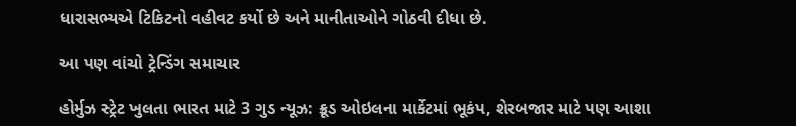ધારાસભ્યએ ટિકિટનો વહીવટ કર્યો છે અને માનીતાઓને ગોઠવી દીધા છે.

આ પણ વાંચો ટ્રેન્ડિંગ સમાચાર

હોર્મુઝ સ્ટ્રેટ ખુલતા ભારત માટે 3 ગુડ ન્યૂઝ: ક્રૂડ ઓઇલના માર્કેટમાં ભૂકંપ, શેરબજાર માટે પણ આશા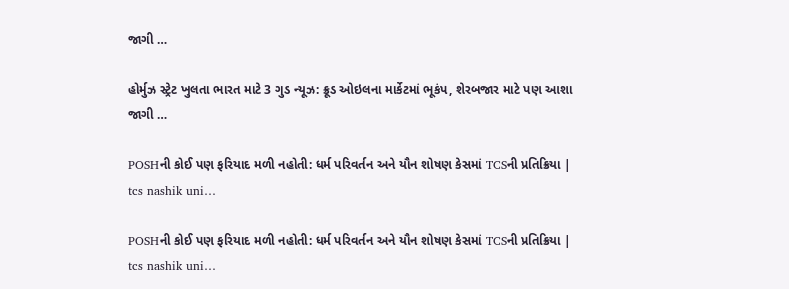જાગી …

હોર્મુઝ સ્ટ્રેટ ખુલતા ભારત માટે 3 ગુડ ન્યૂઝ: ક્રૂડ ઓઇલના માર્કેટમાં ભૂકંપ, શેરબજાર માટે પણ આશા જાગી …

POSHની કોઈ પણ ફરિયાદ મળી નહોતી: ધર્મ પરિવર્તન અને યૌન શોષણ કેસમાં TCSની પ્રતિક્રિયા | tcs nashik uni…

POSHની કોઈ પણ ફરિયાદ મળી નહોતી: ધર્મ પરિવર્તન અને યૌન શોષણ કેસમાં TCSની પ્રતિક્રિયા | tcs nashik uni…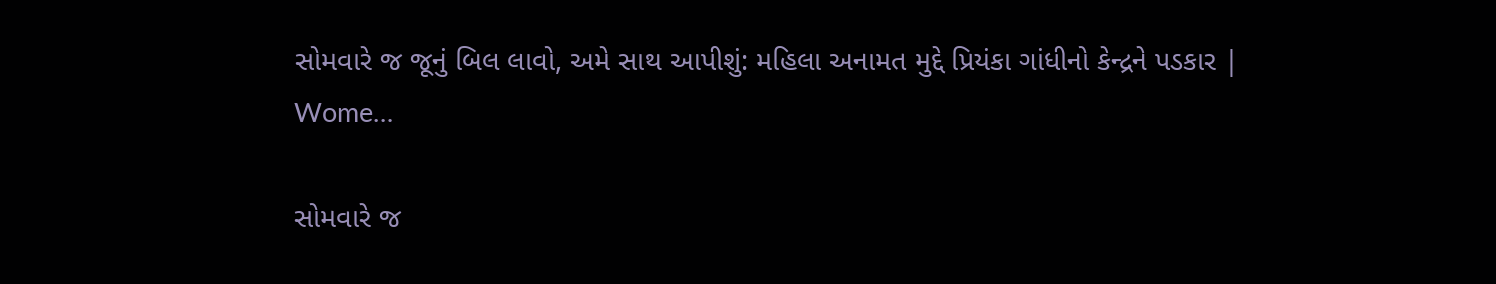સોમવારે જ જૂનું બિલ લાવો, અમે સાથ આપીશું: મહિલા અનામત મુદ્દે પ્રિયંકા ગાંધીનો કેન્દ્રને પડકાર | Wome…

સોમવારે જ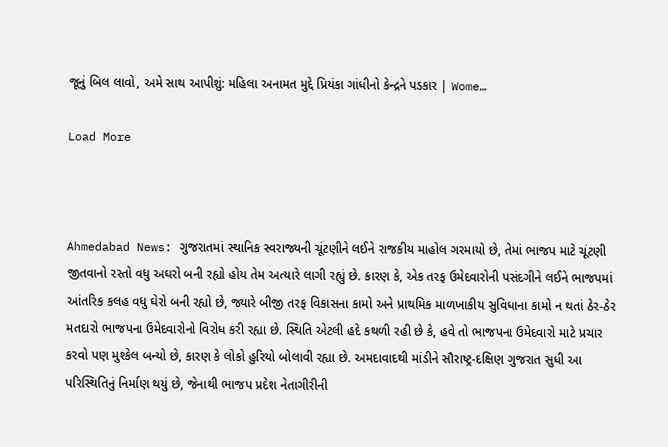જૂનું બિલ લાવો, અમે સાથ આપીશું: મહિલા અનામત મુદ્દે પ્રિયંકા ગાંધીનો કેન્દ્રને પડકાર | Wome…

Load More



Ahmedabad News: ગુજરાતમાં સ્થાનિક સ્વરાજ્યની ચૂંટણીને લઈને રાજકીય માહોલ ગરમાયો છે, તેમાં ભાજપ માટે ચૂંટણી જીતવાનો રસ્તો વધુ અઘરો બની રહ્યો હોય તેમ અત્યારે લાગી રહ્યું છે. કારણ કે, એક તરફ ઉમેદવારોની પસંદગીને લઈને ભાજપમાં આંતરિક કલહ વધુ ઘેરો બની રહ્યો છે, જ્યારે બીજી તરફ વિકાસના કામો અને પ્રાથમિક માળખાકીય સુવિધાના કામો ન થતાં ઠેર-ઠેર મતદારો ભાજપના ઉમેદવારોનો વિરોધ કરી રહ્યા છે. સ્થિતિ એટલી હદે કથળી રહી છે કે, હવે તો ભાજપના ઉમેદવારો માટે પ્રચાર કરવો પણ મુશ્કેલ બન્યો છે, કારણ કે લોકો હુરિયો બોલાવી રહ્યા છે. અમદાવાદથી માંડીને સૌરાષ્ટ્ર-દક્ષિણ ગુજરાત સુધી આ પરિસ્થિતિનું નિર્માણ થયું છે, જેનાથી ભાજપ પ્રદેશ નેતાગીરીની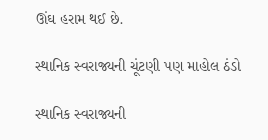ઊંઘ હરામ થઈ છે.

સ્થાનિક સ્વરાજ્યની ચૂંટણી પણ માહોલ ઠંડો

સ્થાનિક સ્વરાજ્યની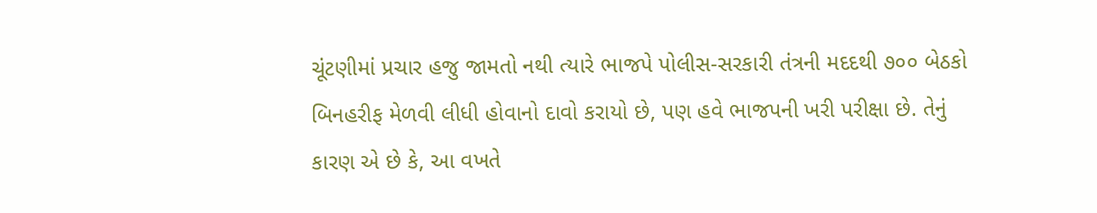ચૂંટણીમાં પ્રચાર હજુ જામતો નથી ત્યારે ભાજપે પોલીસ-સરકારી તંત્રની મદદથી ૭૦૦ બેઠકો બિનહરીફ મેળવી લીધી હોવાનો દાવો કરાયો છે, પણ હવે ભાજપની ખરી પરીક્ષા છે. તેનું કારણ એ છે કે, આ વખતે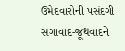ઉમેદવારોની પસંદગી સગાવાદ-જૂથવાદને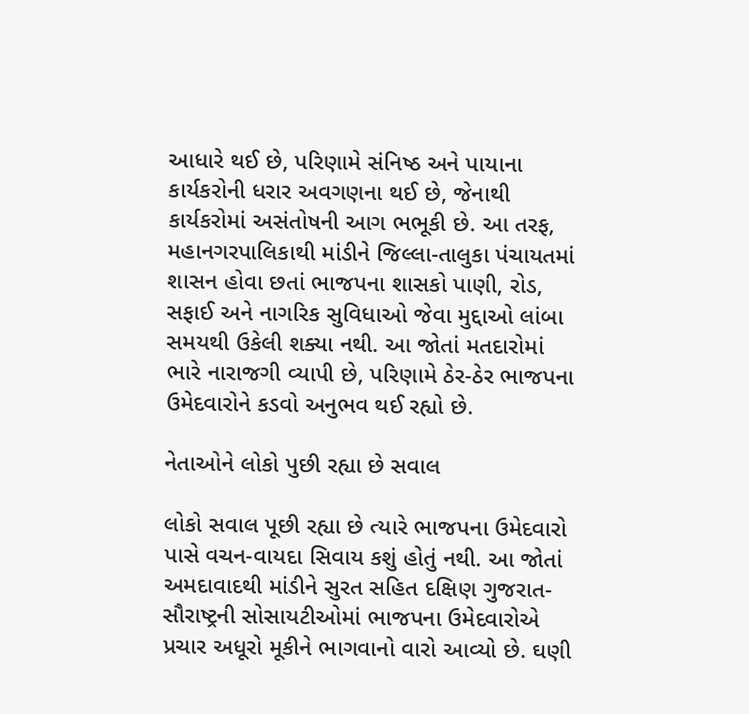આધારે થઈ છે, પરિણામે સંનિષ્ઠ અને પાયાના કાર્યકરોની ધરાર અવગણના થઈ છે, જેનાથી કાર્યકરોમાં અસંતોષની આગ ભભૂકી છે. આ તરફ, મહાનગરપાલિકાથી માંડીને જિલ્લા-તાલુકા પંચાયતમાં શાસન હોવા છતાં ભાજપના શાસકો પાણી, રોડ, સફાઈ અને નાગરિક સુવિધાઓ જેવા મુદ્દાઓ લાંબા સમયથી ઉકેલી શક્યા નથી. આ જોતાં મતદારોમાં ભારે નારાજગી વ્યાપી છે, પરિણામે ઠેર-ઠેર ભાજપના ઉમેદવારોને કડવો અનુભવ થઈ રહ્યો છે.

નેતાઓને લોકો પુછી રહ્યા છે સવાલ

લોકો સવાલ પૂછી રહ્યા છે ત્યારે ભાજપના ઉમેદવારો પાસે વચન-વાયદા સિવાય કશું હોતું નથી. આ જોતાં અમદાવાદથી માંડીને સુરત સહિત દક્ષિણ ગુજરાત-સૌરાષ્ટ્રની સોસાયટીઓમાં ભાજપના ઉમેદવારોએ પ્રચાર અધૂરો મૂકીને ભાગવાનો વારો આવ્યો છે. ઘણી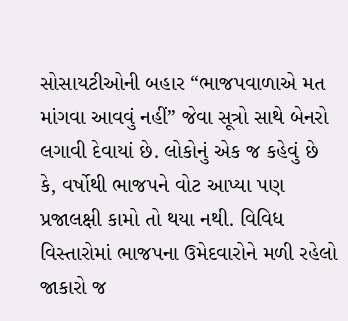સોસાયટીઓની બહાર “ભાજપવાળાએ મત માંગવા આવવું નહીં” જેવા સૂત્રો સાથે બેનરો લગાવી દેવાયાં છે. લોકોનું એક જ કહેવું છે કે, વર્ષોથી ભાજપને વોટ આપ્યા પણ પ્રજાલક્ષી કામો તો થયા નથી. વિવિધ વિસ્તારોમાં ભાજપના ઉમેદવારોને મળી રહેલો જાકારો જ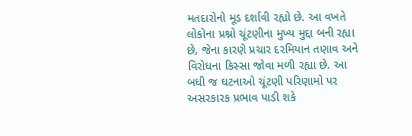મતદારોનો મૂડ દર્શાવી રહ્યો છે. આ વખતે લોકોના પ્રશ્નો ચૂંટણીના મુખ્ય મુદ્દા બની રહ્યા છે, જેના કારણે પ્રચાર દરમિયાન તણાવ અને વિરોધના કિસ્સા જોવા મળી રહ્યા છે. આ બધી જ ઘટનાઓ ચૂંટણી પરિણામો પર અસરકારક પ્રભાવ પાડી શકે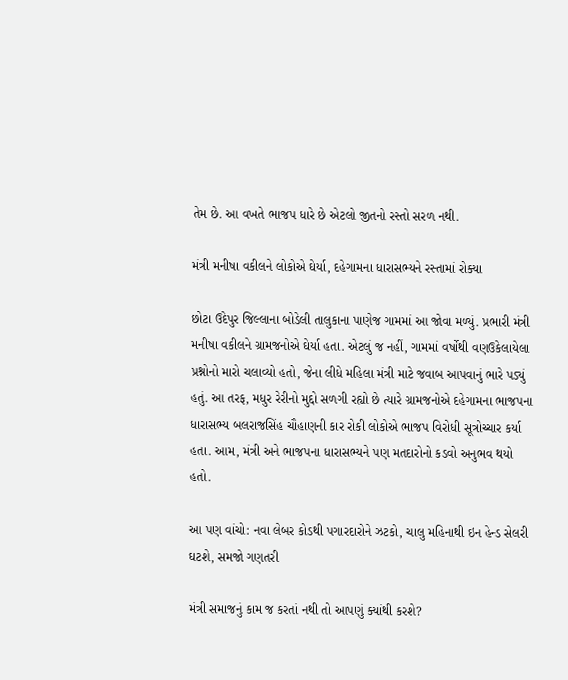તેમ છે. આ વખતે ભાજપ ધારે છે એટલો જીતનો રસ્તો સરળ નથી.

મંત્રી મનીષા વકીલને લોકોએ ઘેર્યા, દહેગામના ધારાસભ્યને રસ્તામાં રોક્યા

છોટા ઉદેપુર જિલ્લાના બોડેલી તાલુકાના પાણેજ ગામમાં આ જોવા મળ્યું. પ્રભારી મંત્રી મનીષા વકીલને ગ્રામજનોએ ઘેર્યા હતા. એટલું જ નહીં, ગામમાં વર્ષોથી વણઉકેલાયેલા પ્રશ્નોનો મારો ચલાવ્યો હતો, જેના લીધે મહિલા મંત્રી માટે જવાબ આપવાનું ભારે પડ્યું હતું. આ તરફ, મધુર રેરીનો મુદ્દો સળગી રહ્યો છે ત્યારે ગ્રામજનોએ દહેગામના ભાજપના ધારાસભ્ય બલરાજસિંહ ચૌહાણની કાર રોકી લોકોએ ભાજપ વિરોધી સૂત્રોચ્ચાર કર્યા હતા. આમ, મંત્રી અને ભાજપના ધારાસભ્યને પણ મતદારોનો કડવો અનુભવ થયો હતો.

આ પણ વાંચો: નવા લેબર કોડથી પગારદારોને ઝટકો, ચાલુ મહિનાથી ઇન હેન્ડ સેલરી ઘટશે, સમજો ગણતરી

મંત્રી સમાજનું કામ જ કરતાં નથી તો આપણું ક્યાંથી કરશે?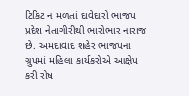ટિકિટ ન મળતાં દાવેદારો ભાજપ પ્રદેશ નેતાગીરીથી ભારોભાર નારાજ છે. અમદાવાદ શહેર ભાજપના ગ્રુપમાં મહિલા કાર્યકરોએ આક્ષેપ કરી રોષ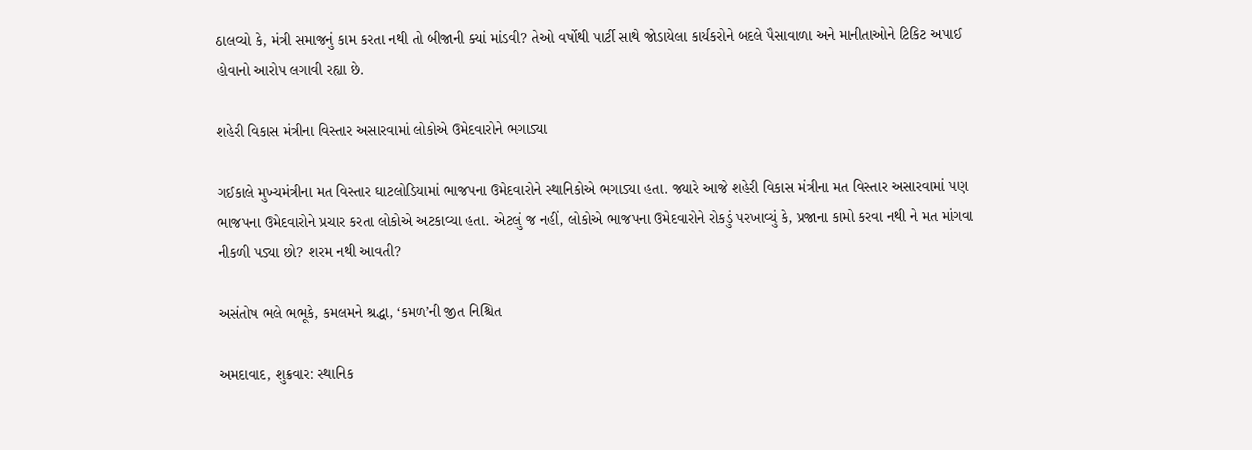ઠાલવ્યો કે, મંત્રી સમાજનું કામ કરતા નથી તો બીજાની ક્યાં માંડવી? તેઓ વર્ષોથી પાર્ટી સાથે જોડાયેલા કાર્યકરોને બદલે પૈસાવાળા અને માનીતાઓને ટિકિટ અપાઈ હોવાનો આરોપ લગાવી રહ્યા છે.

શહેરી વિકાસ મંત્રીના વિસ્તાર અસારવામાં લોકોએ ઉમેદવારોને ભગાડ્યા

ગઈકાલે મુખ્યમંત્રીના મત વિસ્તાર ઘાટલોડિયામાં ભાજપના ઉમેદવારોને સ્થાનિકોએ ભગાડ્યા હતા. જ્યારે આજે શહેરી વિકાસ મંત્રીના મત વિસ્તાર અસારવામાં પણ ભાજપના ઉમેદવારોને પ્રચાર કરતા લોકોએ અટકાવ્યા હતા. એટલું જ નહીં, લોકોએ ભાજપના ઉમેદવારોને રોકડું પરખાવ્યું કે, પ્રજાના કામો કરવા નથી ને મત માંગવા નીકળી પડ્યા છો? શરમ નથી આવતી?

અસંતોષ ભલે ભભૂકે, કમલમને શ્રદ્ધા, ‘કમળ’ની જીત નિશ્ચિત

અમદાવાદ, શુક્રવાર: સ્થાનિક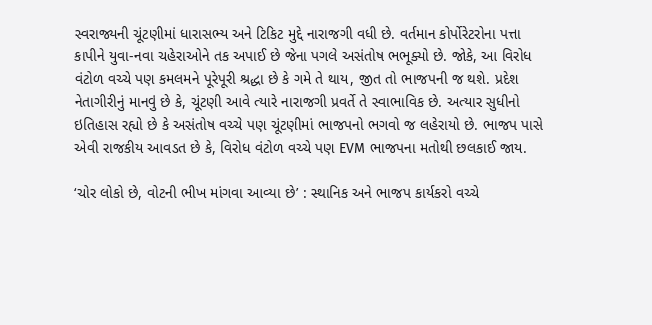સ્વરાજ્યની ચૂંટણીમાં ધારાસભ્ય અને ટિકિટ મુદ્દે નારાજગી વધી છે. વર્તમાન કોર્પોરેટરોના પત્તા કાપીને યુવા-નવા ચહેરાઓને તક અપાઈ છે જેના પગલે અસંતોષ ભભૂક્યો છે. જોકે, આ વિરોધ વંટોળ વચ્ચે પણ કમલમને પૂરેપૂરી શ્રદ્ધા છે કે ગમે તે થાય, જીત તો ભાજપની જ થશે. પ્રદેશ નેતાગીરીનું માનવું છે કે, ચૂંટણી આવે ત્યારે નારાજગી પ્રવર્તે તે સ્વાભાવિક છે. અત્યાર સુધીનો ઇતિહાસ રહ્યો છે કે અસંતોષ વચ્ચે પણ ચૂંટણીમાં ભાજપનો ભગવો જ લહેરાયો છે. ભાજપ પાસે એવી રાજકીય આવડત છે કે, વિરોધ વંટોળ વચ્ચે પણ EVM ભાજપના મતોથી છલકાઈ જાય.

‘ચોર લોકો છે, વોટની ભીખ માંગવા આવ્યા છે’ : સ્થાનિક અને ભાજપ કાર્યકરો વચ્ચે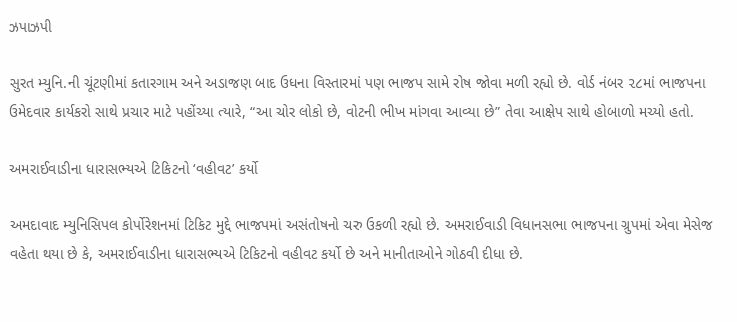ઝપાઝપી

સુરત મ્યુનિ.ની ચૂંટણીમાં કતારગામ અને અડાજણ બાદ ઉધના વિસ્તારમાં પણ ભાજપ સામે રોષ જોવા મળી રહ્યો છે. વોર્ડ નંબર ૨૮માં ભાજપના ઉમેદવાર કાર્યકરો સાથે પ્રચાર માટે પહોંચ્યા ત્યારે, “આ ચોર લોકો છે, વોટની ભીખ માંગવા આવ્યા છે” તેવા આક્ષેપ સાથે હોબાળો મચ્યો હતો.

અમરાઈવાડીના ધારાસભ્યએ ટિકિટનો ‘વહીવટ’ કર્યો

અમદાવાદ મ્યુનિસિપલ કોર્પોરેશનમાં ટિકિટ મુદ્દે ભાજપમાં અસંતોષનો ચરુ ઉકળી રહ્યો છે. અમરાઈવાડી વિધાનસભા ભાજપના ગ્રુપમાં એવા મેસેજ વહેતા થયા છે કે, અમરાઈવાડીના ધારાસભ્યએ ટિકિટનો વહીવટ કર્યો છે અને માનીતાઓને ગોઠવી દીધા છે.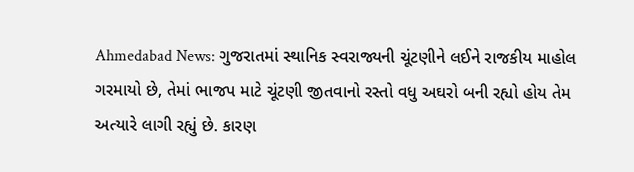Ahmedabad News: ગુજરાતમાં સ્થાનિક સ્વરાજ્યની ચૂંટણીને લઈને રાજકીય માહોલ ગરમાયો છે, તેમાં ભાજપ માટે ચૂંટણી જીતવાનો રસ્તો વધુ અઘરો બની રહ્યો હોય તેમ અત્યારે લાગી રહ્યું છે. કારણ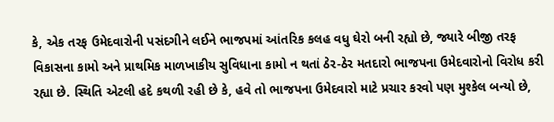કે, એક તરફ ઉમેદવારોની પસંદગીને લઈને ભાજપમાં આંતરિક કલહ વધુ ઘેરો બની રહ્યો છે, જ્યારે બીજી તરફ વિકાસના કામો અને પ્રાથમિક માળખાકીય સુવિધાના કામો ન થતાં ઠેર-ઠેર મતદારો ભાજપના ઉમેદવારોનો વિરોધ કરી રહ્યા છે. સ્થિતિ એટલી હદે કથળી રહી છે કે, હવે તો ભાજપના ઉમેદવારો માટે પ્રચાર કરવો પણ મુશ્કેલ બન્યો છે,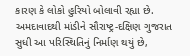કારણ કે લોકો હુરિયો બોલાવી રહ્યા છે. અમદાવાદથી માંડીને સૌરાષ્ટ્ર-દક્ષિણ ગુજરાત સુધી આ પરિસ્થિતિનું નિર્માણ થયું છે,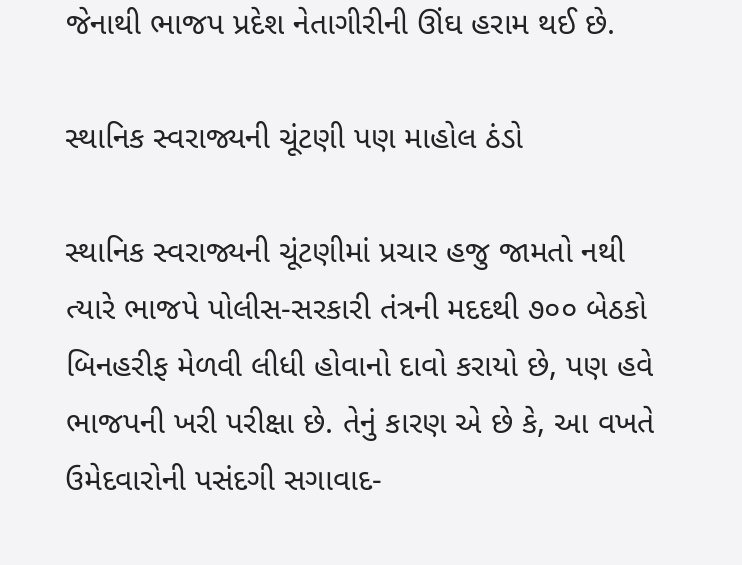જેનાથી ભાજપ પ્રદેશ નેતાગીરીની ઊંઘ હરામ થઈ છે.

સ્થાનિક સ્વરાજ્યની ચૂંટણી પણ માહોલ ઠંડો

સ્થાનિક સ્વરાજ્યની ચૂંટણીમાં પ્રચાર હજુ જામતો નથી ત્યારે ભાજપે પોલીસ-સરકારી તંત્રની મદદથી ૭૦૦ બેઠકો બિનહરીફ મેળવી લીધી હોવાનો દાવો કરાયો છે, પણ હવે ભાજપની ખરી પરીક્ષા છે. તેનું કારણ એ છે કે, આ વખતે ઉમેદવારોની પસંદગી સગાવાદ-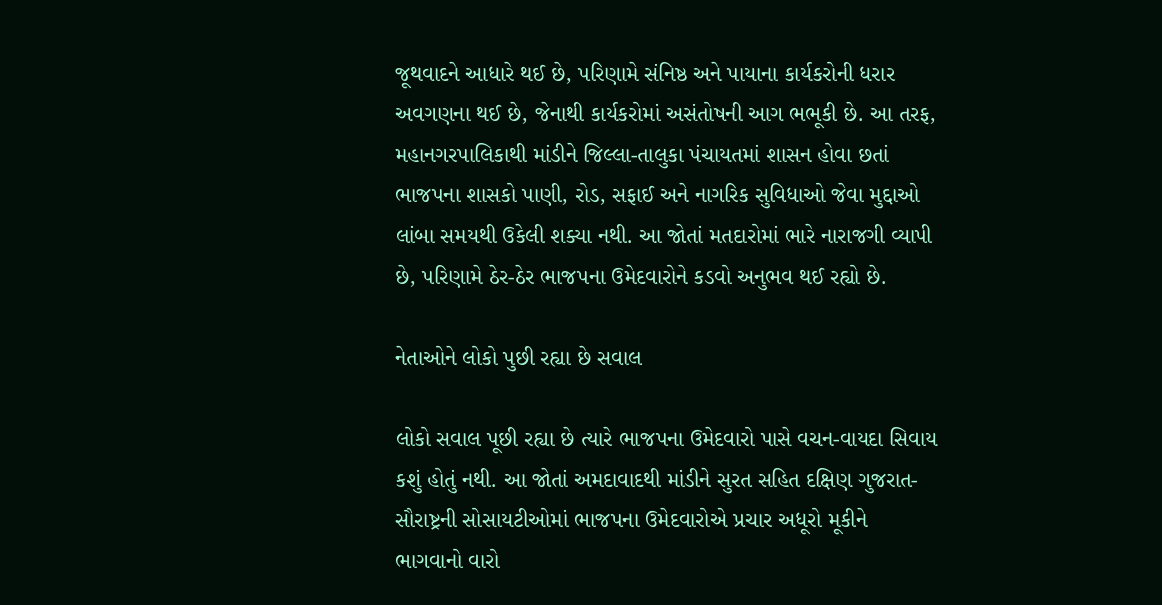જૂથવાદને આધારે થઈ છે, પરિણામે સંનિષ્ઠ અને પાયાના કાર્યકરોની ધરાર અવગણના થઈ છે, જેનાથી કાર્યકરોમાં અસંતોષની આગ ભભૂકી છે. આ તરફ, મહાનગરપાલિકાથી માંડીને જિલ્લા-તાલુકા પંચાયતમાં શાસન હોવા છતાં ભાજપના શાસકો પાણી, રોડ, સફાઈ અને નાગરિક સુવિધાઓ જેવા મુદ્દાઓ લાંબા સમયથી ઉકેલી શક્યા નથી. આ જોતાં મતદારોમાં ભારે નારાજગી વ્યાપી છે, પરિણામે ઠેર-ઠેર ભાજપના ઉમેદવારોને કડવો અનુભવ થઈ રહ્યો છે.

નેતાઓને લોકો પુછી રહ્યા છે સવાલ

લોકો સવાલ પૂછી રહ્યા છે ત્યારે ભાજપના ઉમેદવારો પાસે વચન-વાયદા સિવાય કશું હોતું નથી. આ જોતાં અમદાવાદથી માંડીને સુરત સહિત દક્ષિણ ગુજરાત-સૌરાષ્ટ્રની સોસાયટીઓમાં ભાજપના ઉમેદવારોએ પ્રચાર અધૂરો મૂકીને ભાગવાનો વારો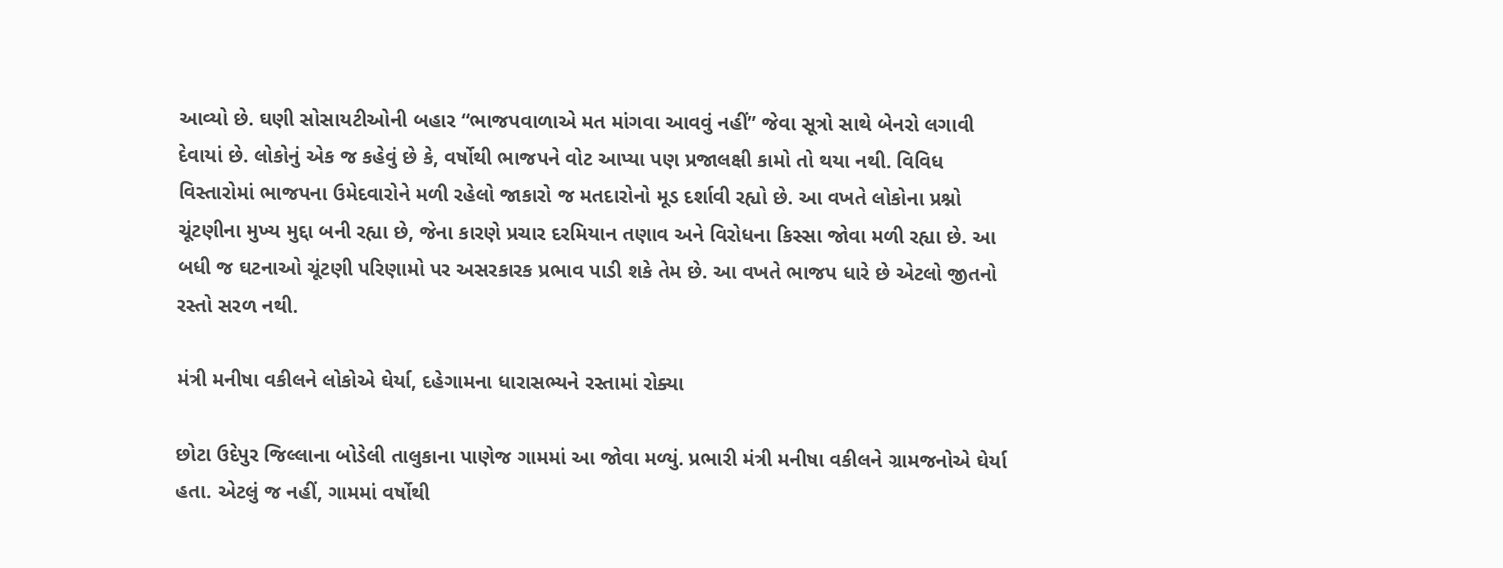આવ્યો છે. ઘણી સોસાયટીઓની બહાર “ભાજપવાળાએ મત માંગવા આવવું નહીં” જેવા સૂત્રો સાથે બેનરો લગાવી દેવાયાં છે. લોકોનું એક જ કહેવું છે કે, વર્ષોથી ભાજપને વોટ આપ્યા પણ પ્રજાલક્ષી કામો તો થયા નથી. વિવિધ વિસ્તારોમાં ભાજપના ઉમેદવારોને મળી રહેલો જાકારો જ મતદારોનો મૂડ દર્શાવી રહ્યો છે. આ વખતે લોકોના પ્રશ્નો ચૂંટણીના મુખ્ય મુદ્દા બની રહ્યા છે, જેના કારણે પ્રચાર દરમિયાન તણાવ અને વિરોધના કિસ્સા જોવા મળી રહ્યા છે. આ બધી જ ઘટનાઓ ચૂંટણી પરિણામો પર અસરકારક પ્રભાવ પાડી શકે તેમ છે. આ વખતે ભાજપ ધારે છે એટલો જીતનો રસ્તો સરળ નથી.

મંત્રી મનીષા વકીલને લોકોએ ઘેર્યા, દહેગામના ધારાસભ્યને રસ્તામાં રોક્યા

છોટા ઉદેપુર જિલ્લાના બોડેલી તાલુકાના પાણેજ ગામમાં આ જોવા મળ્યું. પ્રભારી મંત્રી મનીષા વકીલને ગ્રામજનોએ ઘેર્યા હતા. એટલું જ નહીં, ગામમાં વર્ષોથી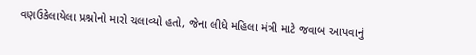વણઉકેલાયેલા પ્રશ્નોનો મારો ચલાવ્યો હતો, જેના લીધે મહિલા મંત્રી માટે જવાબ આપવાનું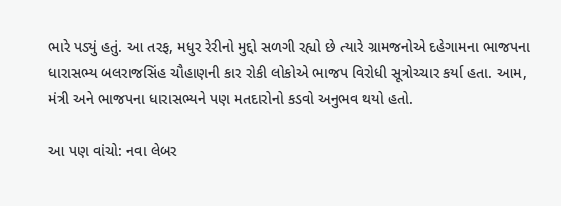ભારે પડ્યું હતું. આ તરફ, મધુર રેરીનો મુદ્દો સળગી રહ્યો છે ત્યારે ગ્રામજનોએ દહેગામના ભાજપના ધારાસભ્ય બલરાજસિંહ ચૌહાણની કાર રોકી લોકોએ ભાજપ વિરોધી સૂત્રોચ્ચાર કર્યા હતા. આમ, મંત્રી અને ભાજપના ધારાસભ્યને પણ મતદારોનો કડવો અનુભવ થયો હતો.

આ પણ વાંચો: નવા લેબર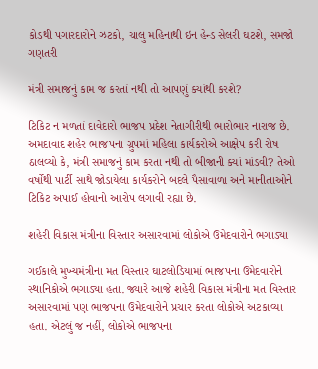કોડથી પગારદારોને ઝટકો, ચાલુ મહિનાથી ઇન હેન્ડ સેલરી ઘટશે, સમજો ગણતરી

મંત્રી સમાજનું કામ જ કરતાં નથી તો આપણું ક્યાંથી કરશે?

ટિકિટ ન મળતાં દાવેદારો ભાજપ પ્રદેશ નેતાગીરીથી ભારોભાર નારાજ છે. અમદાવાદ શહેર ભાજપના ગ્રુપમાં મહિલા કાર્યકરોએ આક્ષેપ કરી રોષ ઠાલવ્યો કે, મંત્રી સમાજનું કામ કરતા નથી તો બીજાની ક્યાં માંડવી? તેઓ વર્ષોથી પાર્ટી સાથે જોડાયેલા કાર્યકરોને બદલે પૈસાવાળા અને માનીતાઓને ટિકિટ અપાઈ હોવાનો આરોપ લગાવી રહ્યા છે.

શહેરી વિકાસ મંત્રીના વિસ્તાર અસારવામાં લોકોએ ઉમેદવારોને ભગાડ્યા

ગઈકાલે મુખ્યમંત્રીના મત વિસ્તાર ઘાટલોડિયામાં ભાજપના ઉમેદવારોને સ્થાનિકોએ ભગાડ્યા હતા. જ્યારે આજે શહેરી વિકાસ મંત્રીના મત વિસ્તાર અસારવામાં પણ ભાજપના ઉમેદવારોને પ્રચાર કરતા લોકોએ અટકાવ્યા હતા. એટલું જ નહીં, લોકોએ ભાજપના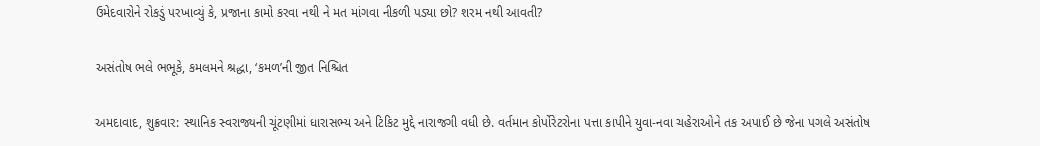ઉમેદવારોને રોકડું પરખાવ્યું કે, પ્રજાના કામો કરવા નથી ને મત માંગવા નીકળી પડ્યા છો? શરમ નથી આવતી?

અસંતોષ ભલે ભભૂકે, કમલમને શ્રદ્ધા, ‘કમળ’ની જીત નિશ્ચિત

અમદાવાદ, શુક્રવાર: સ્થાનિક સ્વરાજ્યની ચૂંટણીમાં ધારાસભ્ય અને ટિકિટ મુદ્દે નારાજગી વધી છે. વર્તમાન કોર્પોરેટરોના પત્તા કાપીને યુવા-નવા ચહેરાઓને તક અપાઈ છે જેના પગલે અસંતોષ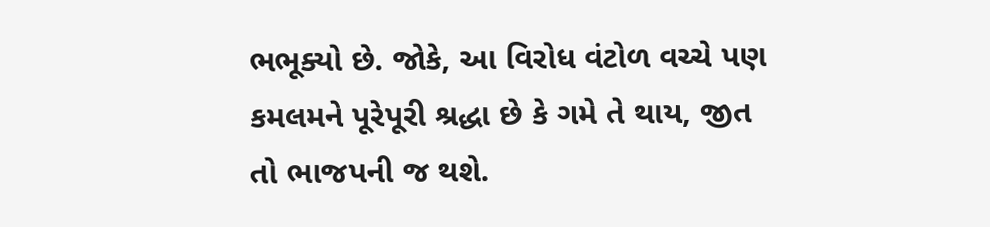ભભૂક્યો છે. જોકે, આ વિરોધ વંટોળ વચ્ચે પણ કમલમને પૂરેપૂરી શ્રદ્ધા છે કે ગમે તે થાય, જીત તો ભાજપની જ થશે.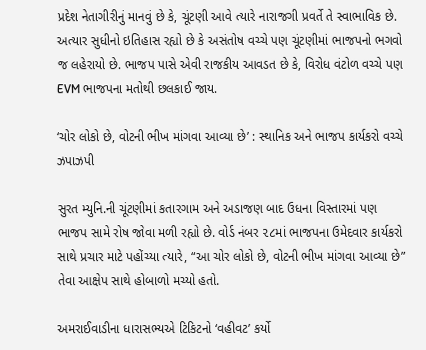પ્રદેશ નેતાગીરીનું માનવું છે કે, ચૂંટણી આવે ત્યારે નારાજગી પ્રવર્તે તે સ્વાભાવિક છે. અત્યાર સુધીનો ઇતિહાસ રહ્યો છે કે અસંતોષ વચ્ચે પણ ચૂંટણીમાં ભાજપનો ભગવો જ લહેરાયો છે. ભાજપ પાસે એવી રાજકીય આવડત છે કે, વિરોધ વંટોળ વચ્ચે પણ EVM ભાજપના મતોથી છલકાઈ જાય.

‘ચોર લોકો છે, વોટની ભીખ માંગવા આવ્યા છે’ : સ્થાનિક અને ભાજપ કાર્યકરો વચ્ચે ઝપાઝપી

સુરત મ્યુનિ.ની ચૂંટણીમાં કતારગામ અને અડાજણ બાદ ઉધના વિસ્તારમાં પણ ભાજપ સામે રોષ જોવા મળી રહ્યો છે. વોર્ડ નંબર ૨૮માં ભાજપના ઉમેદવાર કાર્યકરો સાથે પ્રચાર માટે પહોંચ્યા ત્યારે, “આ ચોર લોકો છે, વોટની ભીખ માંગવા આવ્યા છે” તેવા આક્ષેપ સાથે હોબાળો મચ્યો હતો.

અમરાઈવાડીના ધારાસભ્યએ ટિકિટનો ‘વહીવટ’ કર્યો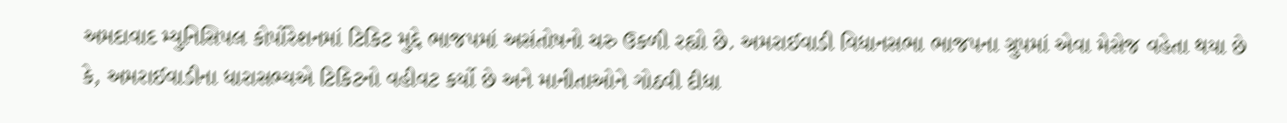અમદાવાદ મ્યુનિસિપલ કોર્પોરેશનમાં ટિકિટ મુદ્દે ભાજપમાં અસંતોષનો ચરુ ઉકળી રહ્યો છે. અમરાઈવાડી વિધાનસભા ભાજપના ગ્રુપમાં એવા મેસેજ વહેતા થયા છે કે, અમરાઈવાડીના ધારાસભ્યએ ટિકિટનો વહીવટ કર્યો છે અને માનીતાઓને ગોઠવી દીધા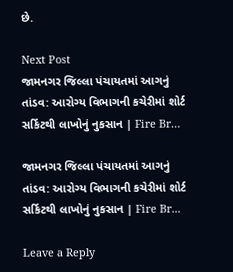છે.

Next Post
જામનગર જિલ્લા પંચાયતમાં આગનું તાંડવ: આરોગ્ય વિભાગની કચેરીમાં શોર્ટ સર્કિટથી લાખોનું નુકસાન | Fire Br…

જામનગર જિલ્લા પંચાયતમાં આગનું તાંડવ: આરોગ્ય વિભાગની કચેરીમાં શોર્ટ સર્કિટથી લાખોનું નુકસાન | Fire Br...

Leave a Reply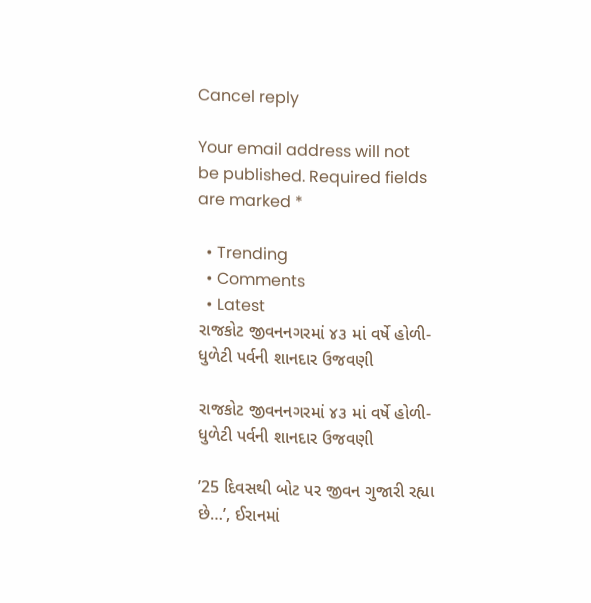Cancel reply

Your email address will not be published. Required fields are marked *

  • Trending
  • Comments
  • Latest
રાજકોટ જીવનનગરમાં ૪૩ માં વર્ષે હોળી-ધુળેટી પર્વની શાનદાર ઉજવણી

રાજકોટ જીવનનગરમાં ૪૩ માં વર્ષે હોળી-ધુળેટી પર્વની શાનદાર ઉજવણી

’25 દિવસથી બોટ પર જીવન ગુજારી રહ્યા છે…’, ઈરાનમાં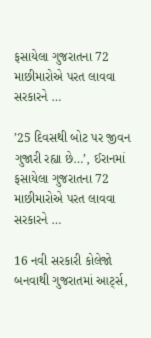ફસાયેલા ગુજરાતના 72 માછીમારોએ પરત લાવવા સરકારને …

’25 દિવસથી બોટ પર જીવન ગુજારી રહ્યા છે…’, ઈરાનમાં ફસાયેલા ગુજરાતના 72 માછીમારોએ પરત લાવવા સરકારને …

16 નવી સરકારી કોલેજો બનવાથી ગુજરાતમાં આર્ટ્સ,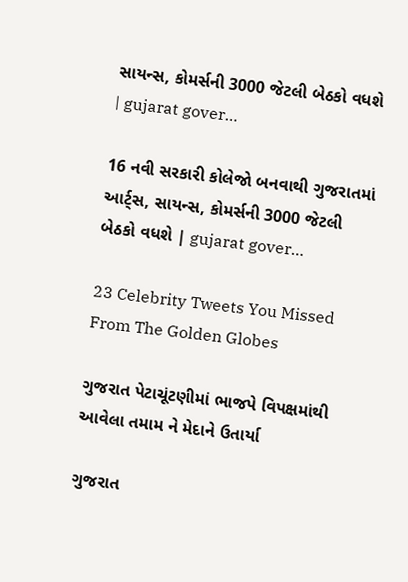સાયન્સ, કોમર્સની 3000 જેટલી બેઠકો વધશે | gujarat gover…

16 નવી સરકારી કોલેજો બનવાથી ગુજરાતમાં આર્ટ્સ, સાયન્સ, કોમર્સની 3000 જેટલી બેઠકો વધશે | gujarat gover…

23 Celebrity Tweets You Missed From The Golden Globes

ગુજરાત પેટાચૂંટણીમાં ભાજપે વિપક્ષમાંથી આવેલા તમામ ને મેદાને ઉતાર્યા

ગુજરાત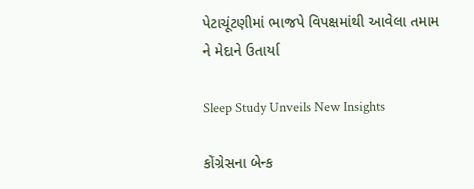પેટાચૂંટણીમાં ભાજપે વિપક્ષમાંથી આવેલા તમામ ને મેદાને ઉતાર્યા

Sleep Study Unveils New Insights

કોંગ્રેસના બેન્ક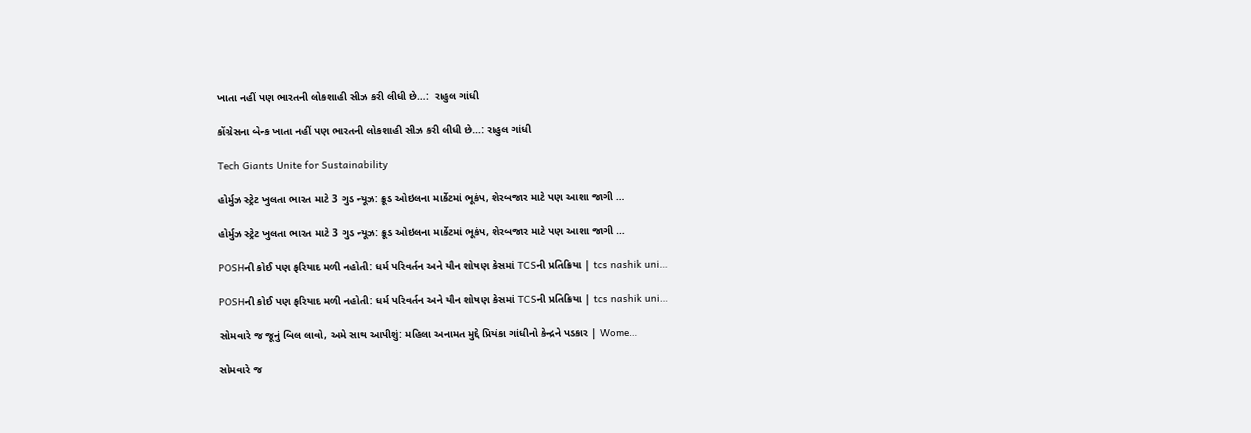ખાતા નહીં પણ ભારતની લોકશાહી સીઝ કરી લીધી છે…:  રાહુલ ગાંધી

કોંગ્રેસના બેન્ક ખાતા નહીં પણ ભારતની લોકશાહી સીઝ કરી લીધી છે…: રાહુલ ગાંધી

Tech Giants Unite for Sustainability

હોર્મુઝ સ્ટ્રેટ ખુલતા ભારત માટે 3 ગુડ ન્યૂઝ: ક્રૂડ ઓઇલના માર્કેટમાં ભૂકંપ, શેરબજાર માટે પણ આશા જાગી …

હોર્મુઝ સ્ટ્રેટ ખુલતા ભારત માટે 3 ગુડ ન્યૂઝ: ક્રૂડ ઓઇલના માર્કેટમાં ભૂકંપ, શેરબજાર માટે પણ આશા જાગી …

POSHની કોઈ પણ ફરિયાદ મળી નહોતી: ધર્મ પરિવર્તન અને યૌન શોષણ કેસમાં TCSની પ્રતિક્રિયા | tcs nashik uni…

POSHની કોઈ પણ ફરિયાદ મળી નહોતી: ધર્મ પરિવર્તન અને યૌન શોષણ કેસમાં TCSની પ્રતિક્રિયા | tcs nashik uni…

સોમવારે જ જૂનું બિલ લાવો, અમે સાથ આપીશું: મહિલા અનામત મુદ્દે પ્રિયંકા ગાંધીનો કેન્દ્રને પડકાર | Wome…

સોમવારે જ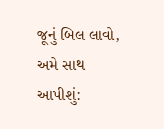જૂનું બિલ લાવો, અમે સાથ આપીશું: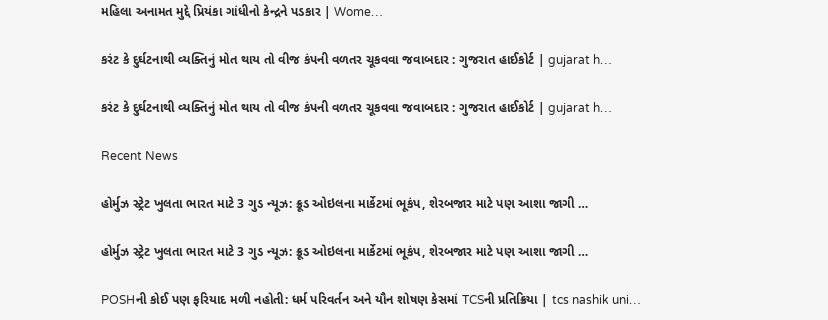મહિલા અનામત મુદ્દે પ્રિયંકા ગાંધીનો કેન્દ્રને પડકાર | Wome…

કરંટ કે દુર્ઘટનાથી વ્યક્તિનું મોત થાય તો વીજ કંપની વળતર ચૂકવવા જવાબદાર : ગુજરાત હાઈકોર્ટ | gujarat h…

કરંટ કે દુર્ઘટનાથી વ્યક્તિનું મોત થાય તો વીજ કંપની વળતર ચૂકવવા જવાબદાર : ગુજરાત હાઈકોર્ટ | gujarat h…

Recent News

હોર્મુઝ સ્ટ્રેટ ખુલતા ભારત માટે 3 ગુડ ન્યૂઝ: ક્રૂડ ઓઇલના માર્કેટમાં ભૂકંપ, શેરબજાર માટે પણ આશા જાગી …

હોર્મુઝ સ્ટ્રેટ ખુલતા ભારત માટે 3 ગુડ ન્યૂઝ: ક્રૂડ ઓઇલના માર્કેટમાં ભૂકંપ, શેરબજાર માટે પણ આશા જાગી …

POSHની કોઈ પણ ફરિયાદ મળી નહોતી: ધર્મ પરિવર્તન અને યૌન શોષણ કેસમાં TCSની પ્રતિક્રિયા | tcs nashik uni…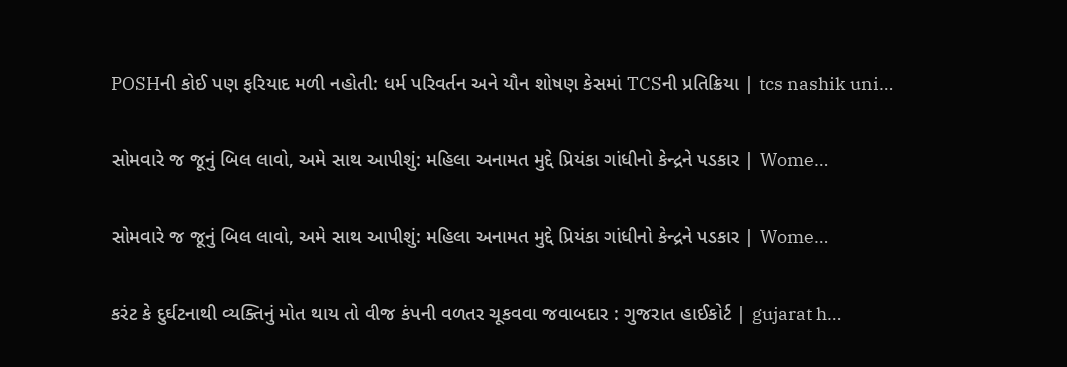POSHની કોઈ પણ ફરિયાદ મળી નહોતી: ધર્મ પરિવર્તન અને યૌન શોષણ કેસમાં TCSની પ્રતિક્રિયા | tcs nashik uni…

સોમવારે જ જૂનું બિલ લાવો, અમે સાથ આપીશું: મહિલા અનામત મુદ્દે પ્રિયંકા ગાંધીનો કેન્દ્રને પડકાર | Wome…

સોમવારે જ જૂનું બિલ લાવો, અમે સાથ આપીશું: મહિલા અનામત મુદ્દે પ્રિયંકા ગાંધીનો કેન્દ્રને પડકાર | Wome…

કરંટ કે દુર્ઘટનાથી વ્યક્તિનું મોત થાય તો વીજ કંપની વળતર ચૂકવવા જવાબદાર : ગુજરાત હાઈકોર્ટ | gujarat h…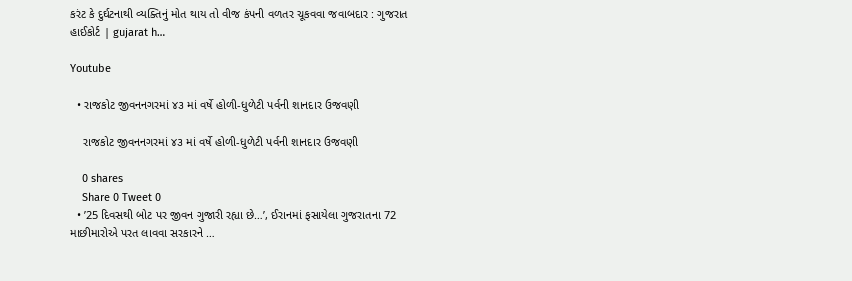કરંટ કે દુર્ઘટનાથી વ્યક્તિનું મોત થાય તો વીજ કંપની વળતર ચૂકવવા જવાબદાર : ગુજરાત હાઈકોર્ટ | gujarat h…

Youtube

  • રાજકોટ જીવનનગરમાં ૪૩ માં વર્ષે હોળી-ધુળેટી પર્વની શાનદાર ઉજવણી

    રાજકોટ જીવનનગરમાં ૪૩ માં વર્ષે હોળી-ધુળેટી પર્વની શાનદાર ઉજવણી

    0 shares
    Share 0 Tweet 0
  • ’25 દિવસથી બોટ પર જીવન ગુજારી રહ્યા છે…’, ઈરાનમાં ફસાયેલા ગુજરાતના 72 માછીમારોએ પરત લાવવા સરકારને …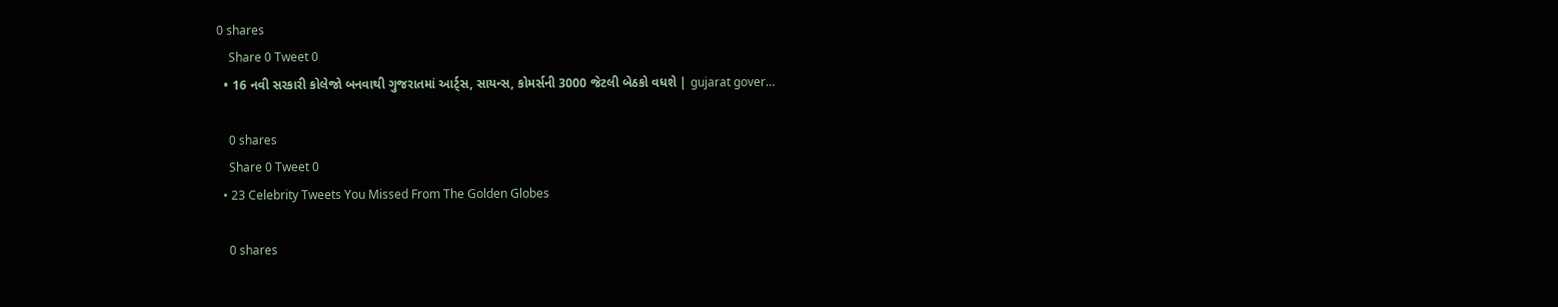0 shares
    Share 0 Tweet 0
  • 16 નવી સરકારી કોલેજો બનવાથી ગુજરાતમાં આર્ટ્સ, સાયન્સ, કોમર્સની 3000 જેટલી બેઠકો વધશે | gujarat gover…

    0 shares
    Share 0 Tweet 0
  • 23 Celebrity Tweets You Missed From The Golden Globes

    0 shares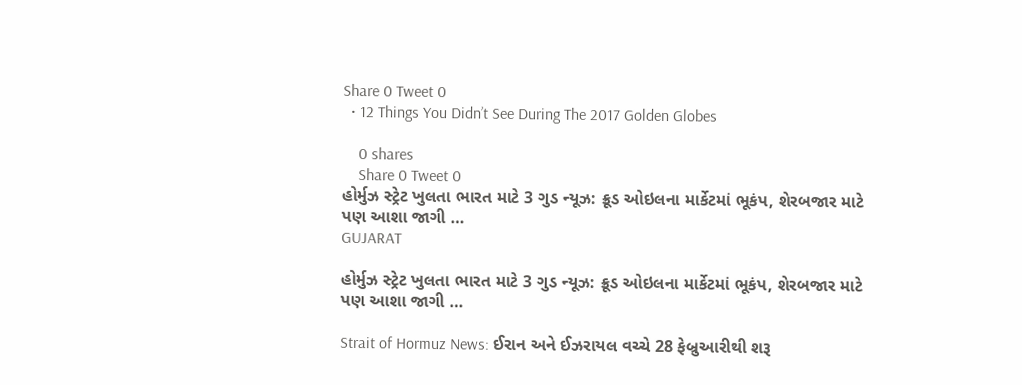Share 0 Tweet 0
  • 12 Things You Didn’t See During The 2017 Golden Globes

    0 shares
    Share 0 Tweet 0
હોર્મુઝ સ્ટ્રેટ ખુલતા ભારત માટે 3 ગુડ ન્યૂઝ: ક્રૂડ ઓઇલના માર્કેટમાં ભૂકંપ, શેરબજાર માટે પણ આશા જાગી …
GUJARAT

હોર્મુઝ સ્ટ્રેટ ખુલતા ભારત માટે 3 ગુડ ન્યૂઝ: ક્રૂડ ઓઇલના માર્કેટમાં ભૂકંપ, શેરબજાર માટે પણ આશા જાગી …

Strait of Hormuz News: ઈરાન અને ઈઝરાયલ વચ્ચે 28 ફેબ્રુઆરીથી શરૂ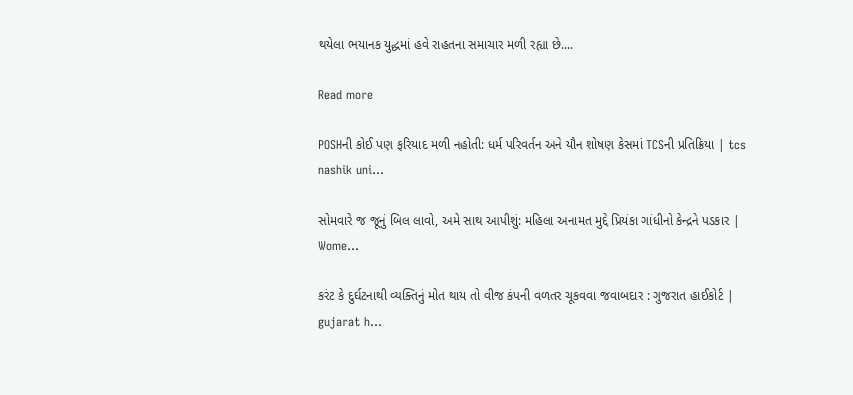થયેલા ભયાનક યુદ્ધમાં હવે રાહતના સમાચાર મળી રહ્યા છે....

Read more

POSHની કોઈ પણ ફરિયાદ મળી નહોતી: ધર્મ પરિવર્તન અને યૌન શોષણ કેસમાં TCSની પ્રતિક્રિયા | tcs nashik uni…

સોમવારે જ જૂનું બિલ લાવો, અમે સાથ આપીશું: મહિલા અનામત મુદ્દે પ્રિયંકા ગાંધીનો કેન્દ્રને પડકાર | Wome…

કરંટ કે દુર્ઘટનાથી વ્યક્તિનું મોત થાય તો વીજ કંપની વળતર ચૂકવવા જવાબદાર : ગુજરાત હાઈકોર્ટ | gujarat h…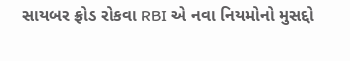સાયબર ફ્રોડ રોકવા RBI એ નવા નિયમોનો મુસદ્દો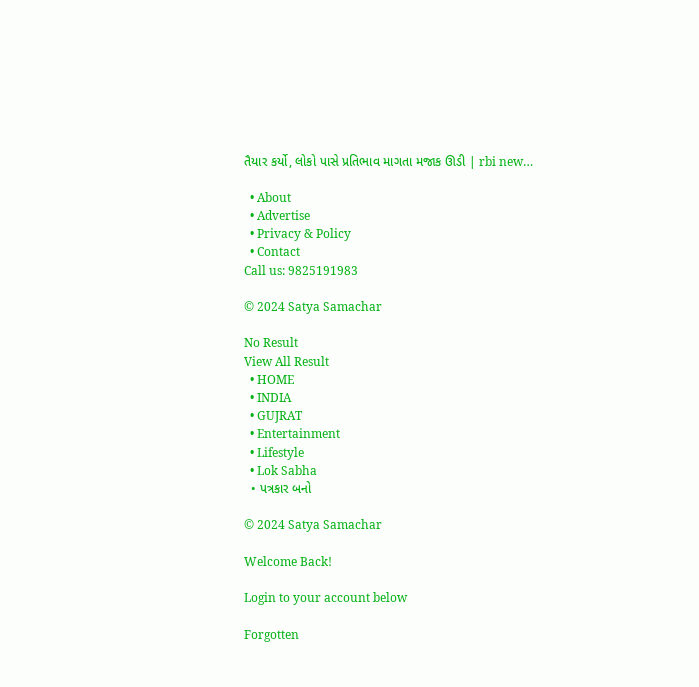તૈયાર કર્યો, લોકો પાસે પ્રતિભાવ માગતા મજાક ઊડી | rbi new…

  • About
  • Advertise
  • Privacy & Policy
  • Contact
Call us: 9825191983

© 2024 Satya Samachar

No Result
View All Result
  • HOME
  • INDIA
  • GUJRAT
  • Entertainment
  • Lifestyle
  • Lok Sabha
  • પત્રકાર બનો

© 2024 Satya Samachar

Welcome Back!

Login to your account below

Forgotten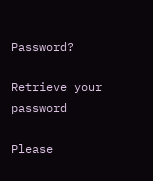Password?

Retrieve your password

Please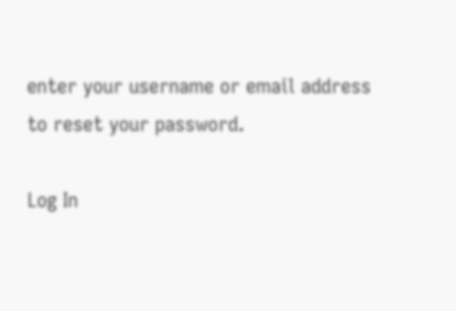enter your username or email address to reset your password.

Log In